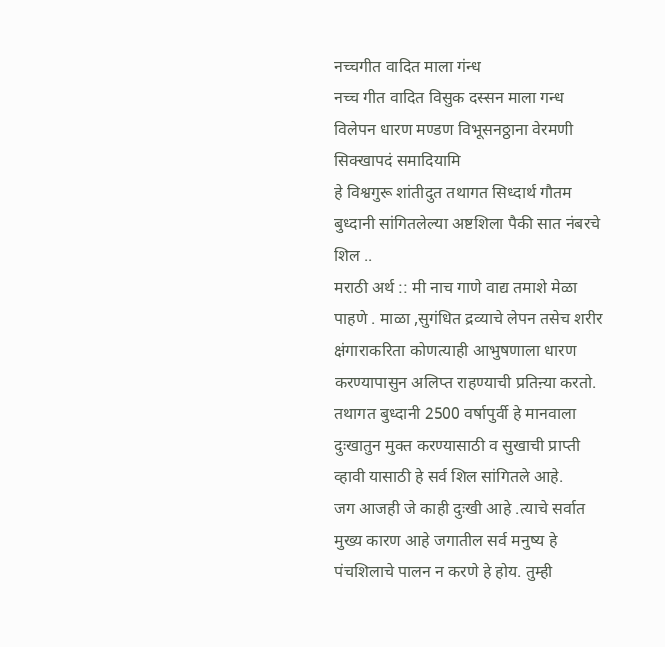नच्चगीत वादित माला गंन्ध
नच्च गीत वादित विसुक दस्सन माला गन्ध विलेपन धारण मण्डण विभूसनठ्ठाना वेरमणी सिक्खापदं समादियामि
हे विश्वगुरू शांतीदुत तथागत सिध्दार्थ गौतम बुध्दानी सांगितलेल्या अष्टशिला पैकी सात नंबरचे शिल ..
मराठी अर्थ :: मी नाच गाणे वाद्य तमाशे मेळा पाहणे . माळा ,सुगंधित द्रव्याचे लेपन तसेच शरीर क्षंगाराकरिता कोणत्याही आभुषणाला धारण करण्यापासुन अलिप्त राहण्याची प्रतिऩ्या करतो.
तथागत बुध्दानी 2500 वर्षापुर्वी हे मानवाला दुःखातुन मुक्त करण्यासाठी व सुखाची प्राप्ती व्हावी यासाठी हे सर्व शिल सांगितले आहे.
जग आजही जे काही दुःखी आहे .त्याचे सर्वात मुख्य कारण आहे जगातील सर्व मनुष्य हे पंचशिलाचे पालन न करणे हे होय. तुम्ही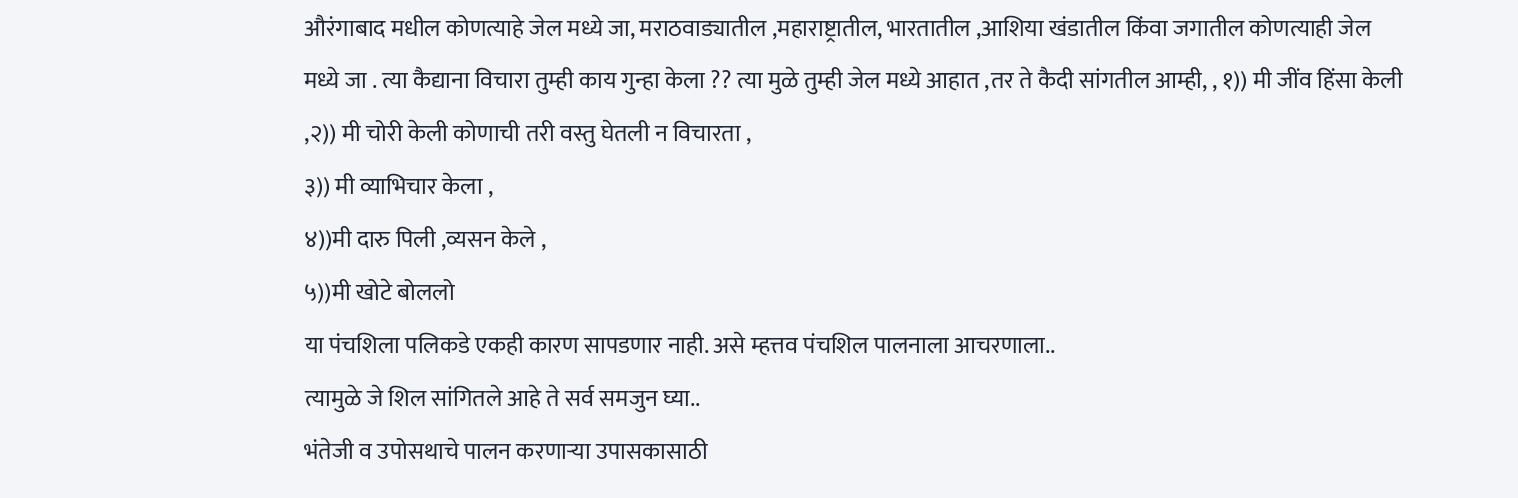औरंगाबाद मधील कोणत्याहे जेल मध्ये जा, मराठवाड्यातील ,महाराष्ट्रातील, भारतातील ,आशिया खंडातील किंवा जगातील कोणत्याही जेल मध्ये जा . त्या कैद्याना विचारा तुम्ही काय गुन्हा केला ?? त्या मुळे तुम्ही जेल मध्ये आहात ,तर ते कैदी सांगतील आम्ही, , १)) मी जींव हिंसा केली ,२)) मी चोरी केली कोणाची तरी वस्तु घेतली न विचारता ,
३)) मी व्याभिचार केला ,
४))मी दारु पिली ,व्यसन केले ,
५))मी खोटे बोललो
या पंचशिला पलिकडे एकही कारण सापडणार नाही. असे म्हत्तव पंचशिल पालनाला आचरणाला..
त्यामुळे जे शिल सांगितले आहे ते सर्व समजुन घ्या..
भंतेजी व उपोसथाचे पालन करणाऱ्या उपासकासाठी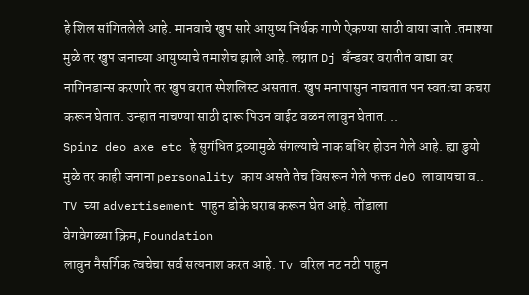हे शिल सांगितलेले आहे. मानवाचे खुप सारे आयुष्य निर्थक गाणे ऐकण्या साठी वाया जाते .तमाश्या मुळे तर खुप जनाच्या आयुष्याचे तमाशेच झाले आहे. लग्नात Dj बँन्डवर वरातीत वाद्या वर नागिनडान्स करणारे तर खुप वरात स्पेशलिस्ट असतात. खुप मनापासुन नाचतात पन स्वतःचा कचरा करून घेतात. उन्हात नाचण्या साठी दारू पिउन वाईट वळन लावुन घेतात. ..
Spinz deo axe etc हे सुगंधित द्रव्यामुळे संगल्याचे नाक बधिर होउन गेले आहे. ह्या डुयो मुळे तर काही जनाना personality काय असते तेच विसरून गेले फक्त deO लावायचा व.. TV च्या advertisement पाहुन डोके घराब करून घेत आहे. तोंडाला
वेगवेगळ्या क्रिम, Foundation
लावुन नैसर्गिक त्वचेचा सर्व सत्यनाश करत आहे. Tv वरिल नट नटी पाहुन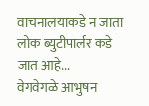वाचनालयाकडे न जाता लोक ब्युटीपार्लर कडे जात आहे...
वेगवेगळे आभुषन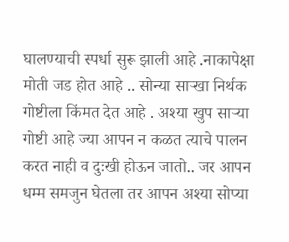घालण्याची स्पर्धा सुरू झाली आहे .नाकापेक्षा मोती जड होत आहे .. सोन्या साऱ्खा निर्थक गोष्टीला किंमत देत आहे . अश्या खुप साऱ्या गोष्टी आहे ज्या आपन न कळत त्याचे पालन करत नाही व दुःखी होऊन जातो.. जर आपन धम्म समजुन घेतला तर आपन अश्या सोप्या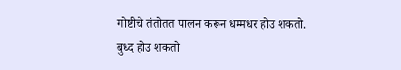गोष्टीचे तंतोतत पालन करून धम्मधर होउ शकतो.
बुध्द होउ शकतो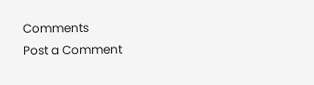Comments
Post a Comment